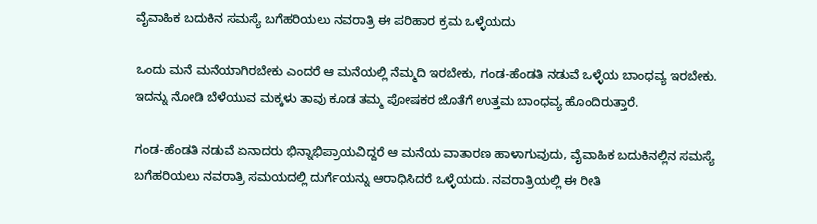ವೈವಾಹಿಕ ಬದುಕಿನ ಸಮಸ್ಯೆ ಬಗೆಹರಿಯಲು ನವರಾತ್ರಿ ಈ ಪರಿಹಾರ ಕ್ರಮ ಒಳ್ಳೆಯದು

ಒಂದು ಮನೆ ಮನೆಯಾಗಿರಬೇಕು ಎಂದರೆ ಆ ಮನೆಯಲ್ಲಿ ನೆಮ್ಮದಿ ಇರಬೇಕು, ಗಂಡ-ಹೆಂಡತಿ ನಡುವೆ ಒಳ್ಳೆಯ ಬಾಂಧವ್ಯ ಇರಬೇಕು. ಇದನ್ನು ನೋಡಿ ಬೆಳೆಯುವ ಮಕ್ಕಳು ತಾವು ಕೂಡ ತಮ್ಮ ಪೋಷಕರ ಜೊತೆಗೆ ಉತ್ತಮ ಬಾಂಧವ್ಯ ಹೊಂದಿರುತ್ತಾರೆ.

ಗಂಡ-ಹೆಂಡತಿ ನಡುವೆ ಏನಾದರು ಭಿನ್ನಾಭಿಪ್ರಾಯವಿದ್ದರೆ ಆ ಮನೆಯ ವಾತಾರಣ ಹಾಳಾಗುವುದು, ವೈವಾಹಿಕ ಬದುಕಿನಲ್ಲಿನ ಸಮಸ್ಯೆ ಬಗೆಹರಿಯಲು ನವರಾತ್ರಿ ಸಮಯದಲ್ಲಿ ದುರ್ಗೆಯನ್ನು ಆರಾಧಿಸಿದರೆ ಒಳ್ಳೆಯದು. ನವರಾತ್ರಿಯಲ್ಲಿ ಈ ರೀತಿ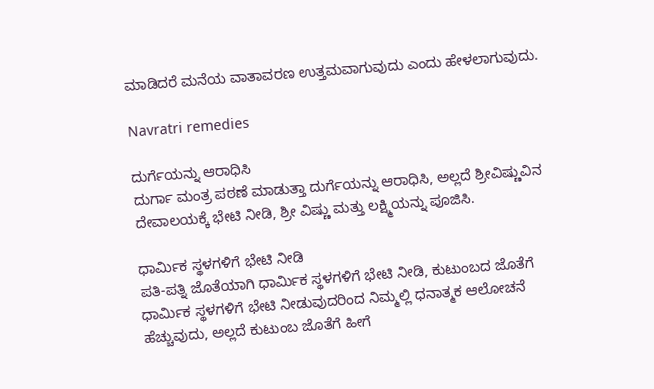ಮಾಡಿದರೆ ಮನೆಯ ವಾತಾವರಣ ಉತ್ತಮವಾಗುವುದು ಎಂದು ಹೇಳಲಾಗುವುದು.

Navratri remedies

ದುರ್ಗೆಯನ್ನು ಆರಾಧಿಸಿ
ದುರ್ಗಾ ಮಂತ್ರ ಪಠಣೆ ಮಾಡುತ್ತಾ ದುರ್ಗೆಯನ್ನು ಆರಾಧಿಸಿ, ಅಲ್ಲದೆ ಶ್ರೀವಿಷ್ಣುವಿನ ದೇವಾಲಯಕ್ಕೆ ಭೇಟಿ ನೀಡಿ, ಶ್ರೀ ವಿಷ್ಣು ಮತ್ತು ಲಕ್ಷ್ಮಿಯನ್ನು ಪೂಜಿಸಿ.

ಧಾರ್ಮಿಕ ಸ್ಥಳಗಳಿಗೆ ಭೇಟಿ ನೀಡಿ
ಪತಿ-ಪತ್ನಿ ಜೊತೆಯಾಗಿ ಧಾರ್ಮಿಕ ಸ್ಥಳಗಳಿಗೆ ಭೇಟಿ ನೀಡಿ, ಕುಟುಂಬದ ಜೊತೆಗೆ ಧಾರ್ಮಿಕ ಸ್ಥಳಗಳಿಗೆ ಭೇಟಿ ನೀಡುವುದರಿಂದ ನಿಮ್ಮಲ್ಲಿ ಧನಾತ್ಮಕ ಆಲೋಚನೆ ಹೆಚ್ಚುವುದು, ಅಲ್ಲದೆ ಕುಟುಂಬ ಜೊತೆಗೆ ಹೀಗೆ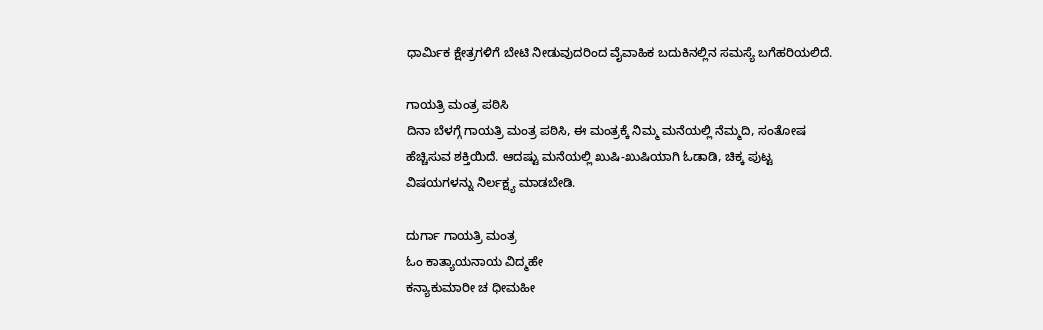ಧಾರ್ಮಿಕ ಕ್ಷೇತ್ರಗಳಿಗೆ ಬೇಟಿ ನೀಡುವುದರಿಂದ ವೈವಾಹಿಕ ಬದುಕಿನಲ್ಲಿನ ಸಮಸ್ಯೆ ಬಗೆಹರಿಯಲಿದೆ.

ಗಾಯತ್ರಿ ಮಂತ್ರ ಪಠಿಸಿ
ದಿನಾ ಬೆಳಗ್ಗೆ ಗಾಯತ್ರಿ ಮಂತ್ರ ಪಠಿಸಿ, ಈ ಮಂತ್ರಕ್ಕೆ ನಿಮ್ಮ ಮನೆಯಲ್ಲಿ ನೆಮ್ಮದಿ, ಸಂತೋಷ ಹೆಚ್ಚಿಸುವ ಶಕ್ತಿಯಿದೆ. ಆದಷ್ಟು ಮನೆಯಲ್ಲಿ ಖುಷಿ-ಖುಷಿಯಾಗಿ ಓಡಾಡಿ, ಚಿಕ್ಕ ಪುಟ್ಟ ವಿಷಯಗಳನ್ನು ನಿರ್ಲಕ್ಷ್ಯ ಮಾಡಬೇಡಿ.

ದುರ್ಗಾ ಗಾಯತ್ರಿ ಮಂತ್ರ
ಓಂ ಕಾತ್ಯಾಯನಾಯ ವಿದ್ಮಹೇ
ಕನ್ಯಾಕುಮಾರೀ ಚ ಧೀಮಹೀ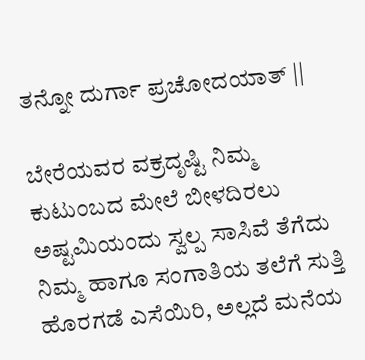ತನ್ನೋ ದುರ್ಗಾ ಪ್ರಚೋದಯಾತ್ ||

ಬೇರೆಯವರ ವಕ್ರದೃಷ್ಟಿ ನಿಮ್ಮ ಕುಟುಂಬದ ಮೇಲೆ ಬೀಳದಿರಲು
ಅಷ್ಟಮಿಯಂದು ಸ್ವಲ್ಪ ಸಾಸಿವೆ ತೆಗೆದು ನಿಮ್ಮ ಹಾಗೂ ಸಂಗಾತಿಯ ತಲೆಗೆ ಸುತ್ತಿ ಹೊರಗಡೆ ಎಸೆಯಿರಿ, ಅಲ್ಲದೆ ಮನೆಯ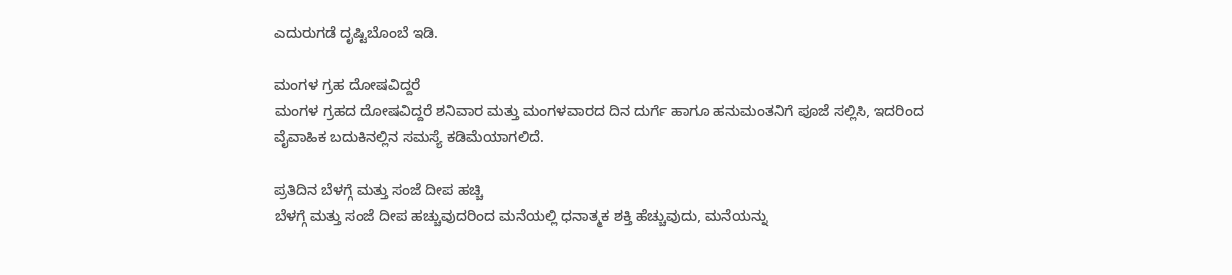ಎದುರುಗಡೆ ದೃಷ್ಟಿಬೊಂಬೆ ಇಡಿ.

ಮಂಗಳ ಗ್ರಹ ದೋಷವಿದ್ದರೆ
ಮಂಗಳ ಗ್ರಹದ ದೋಷವಿದ್ದರೆ ಶನಿವಾರ ಮತ್ತು ಮಂಗಳವಾರದ ದಿನ ದುರ್ಗೆ ಹಾಗೂ ಹನುಮಂತನಿಗೆ ಪೂಜೆ ಸಲ್ಲಿಸಿ, ಇದರಿಂದ ವೈವಾಹಿಕ ಬದುಕಿನಲ್ಲಿನ ಸಮಸ್ಯೆ ಕಡಿಮೆಯಾಗಲಿದೆ.

ಪ್ರತಿದಿನ ಬೆಳಗ್ಗೆ ಮತ್ತು ಸಂಜೆ ದೀಪ ಹಚ್ಚಿ
ಬೆಳಗ್ಗೆ ಮತ್ತು ಸಂಜೆ ದೀಪ ಹಚ್ಚುವುದರಿಂದ ಮನೆಯಲ್ಲಿ ಧನಾತ್ಮಕ ಶಕ್ತಿ ಹೆಚ್ಚುವುದು, ಮನೆಯನ್ನು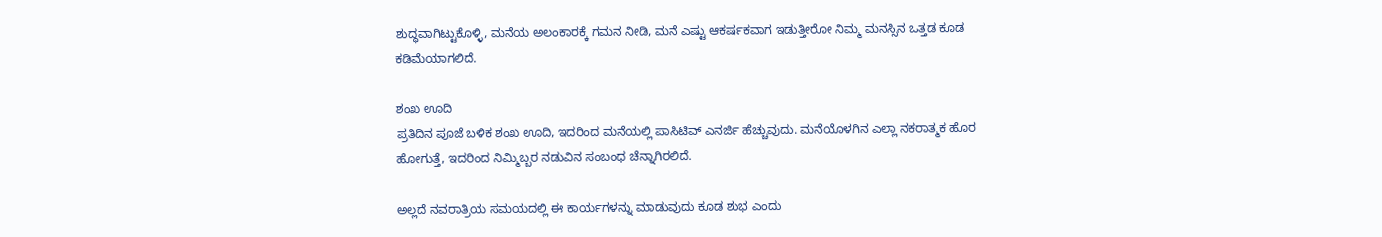ಶುದ್ಧವಾಗಿಟ್ಟುಕೊಳ್ಳಿ, ಮನೆಯ ಅಲಂಕಾರಕ್ಕೆ ಗಮನ ನೀಡಿ, ಮನೆ ಎಷ್ಟು ಆಕರ್ಷಕವಾಗ ಇಡುತ್ತೀರೋ ನಿಮ್ಮ ಮನಸ್ಸಿನ ಒತ್ತಡ ಕೂಡ ಕಡಿಮೆಯಾಗಲಿದೆ.

ಶಂಖ ಊದಿ
ಪ್ರತಿದಿನ ಪೂಜೆ ಬಳಿಕ ಶಂಖ ಊದಿ, ಇದರಿಂದ ಮನೆಯಲ್ಲಿ ಪಾಸಿಟಿವ್‌ ಎನರ್ಜಿ ಹೆಚ್ಚುವುದು. ಮನೆಯೊಳಗಿನ ಎಲ್ಲಾ ನಕರಾತ್ಮಕ ಹೊರ ಹೋಗುತ್ತೆ, ಇದರಿಂದ ನಿಮ್ಮಿಬ್ಬರ ನಡುವಿನ ಸಂಬಂಧ ಚೆನ್ನಾಗಿರಲಿದೆ.

ಅಲ್ಲದೆ ನವರಾತ್ರಿಯ ಸಮಯದಲ್ಲಿ ಈ ಕಾರ್ಯಗಳನ್ನು ಮಾಡುವುದು ಕೂಡ ಶುಭ ಎಂದು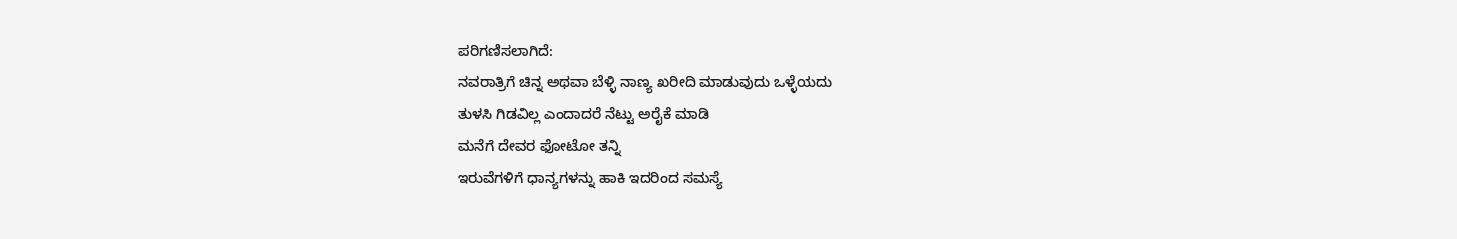ಪರಿಗಣಿಸಲಾಗಿದೆ:
ನವರಾತ್ರಿಗೆ ಚಿನ್ನ ಅಥವಾ ಬೆಳ್ಳಿ ನಾಣ್ಯ ಖರೀದಿ ಮಾಡುವುದು ಒಳ್ಳೆಯದು
ತುಳಸಿ ಗಿಡವಿಲ್ಲ ಎಂದಾದರೆ ನೆಟ್ಟು ಅರೈಕೆ ಮಾಡಿ
ಮನೆಗೆ ದೇವರ ಫೋಟೋ ತನ್ನಿ
ಇರುವೆಗಳಿಗೆ ಧಾನ್ಯಗಳನ್ನು ಹಾಕಿ ಇದರಿಂದ ಸಮಸ್ಯೆ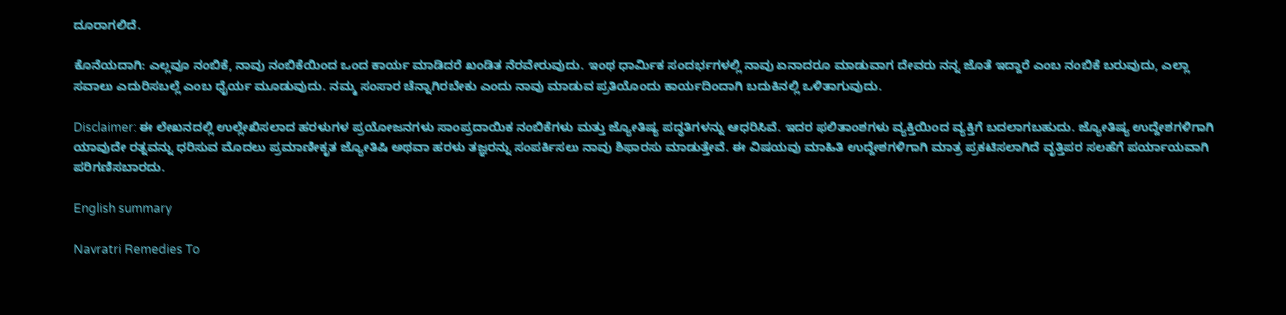ದೂರಾಗಲಿದೆ.

ಕೊನೆಯದಾಗಿ: ಎಲ್ಲವೂ ನಂಬಿಕೆ, ನಾವು ನಂಬಿಕೆಯಿಂದ ಒಂದ ಕಾರ್ಯ ಮಾಡಿದರೆ ಖಂಡಿತ ನೆರವೇರುವುದು. ಇಂಥ ಧಾರ್ಮಿಕ ಸಂದರ್ಭಗಳಲ್ಲಿ ನಾವು ಏನಾದರೂ ಮಾಡುವಾಗ ದೇವರು ನನ್ನ ಜೊತೆ ಇದ್ದಾರೆ ಎಂಬ ನಂಬಿಕೆ ಬರುವುದು, ಎಲ್ಲಾ ಸವಾಲು ಎದುರಿಸಬಲ್ಲೆ ಎಂಬ ಧೈರ್ಯ ಮೂಡುವುದು. ನಮ್ಮ ಸಂಸಾರ ಚೆನ್ನಾಗಿರಬೇಕು ಎಂದು ನಾವು ಮಾಡುವ ಪ್ರತಿಯೊಂದು ಕಾರ್ಯದಿಂದಾಗಿ ಬದುಕಿನಲ್ಲಿ ಒಳಿತಾಗುವುದು.

Disclaimer: ಈ ಲೇಖನದಲ್ಲಿ ಉಲ್ಲೇಖಿಸಲಾದ ಹರಳುಗಳ ಪ್ರಯೋಜನಗಳು ಸಾಂಪ್ರದಾಯಿಕ ನಂಬಿಕೆಗಳು ಮತ್ತು ಜ್ಯೋತಿಷ್ಯ ಪದ್ಧತಿಗಳನ್ನು ಆಧರಿಸಿವೆ. ಇದರ ಫಲಿತಾಂಶಗಳು ವ್ಯಕ್ತಿಯಿಂದ ವ್ಯಕ್ತಿಗೆ ಬದಲಾಗಬಹುದು. ಜ್ಯೋತಿಷ್ಯ ಉದ್ದೇಶಗಳಿಗಾಗಿ ಯಾವುದೇ ರತ್ನವನ್ನು ಧರಿಸುವ ಮೊದಲು ಪ್ರಮಾಣೀಕೃತ ಜ್ಯೋತಿಷಿ ಅಥವಾ ಹರಳು ತಜ್ಞರನ್ನು ಸಂಪರ್ಕಿಸಲು ನಾವು ಶಿಫಾರಸು ಮಾಡುತ್ತೇವೆ. ಈ ವಿಷಯವು ಮಾಹಿತಿ ಉದ್ದೇಶಗಳಿಗಾಗಿ ಮಾತ್ರ ಪ್ರಕಟಿಸಲಾಗಿದೆ ವೃತ್ತಿಪರ ಸಲಹೆಗೆ ಪರ್ಯಾಯವಾಗಿ ಪರಿಗಣಿಸಬಾರದು.

English summary

Navratri Remedies To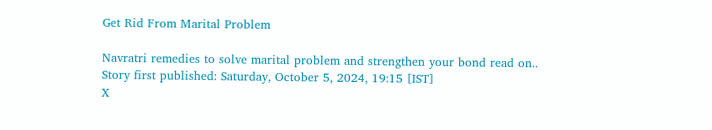Get Rid From Marital Problem

Navratri remedies to solve marital problem and strengthen your bond read on..
Story first published: Saturday, October 5, 2024, 19:15 [IST]
X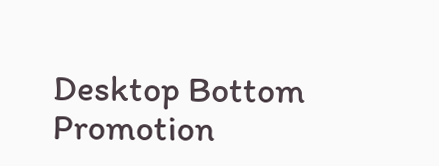Desktop Bottom Promotion